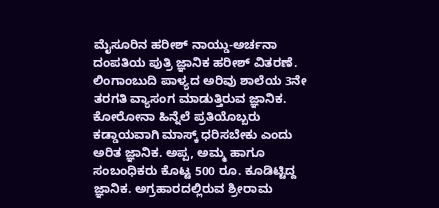ಮೈಸೂರಿನ ಹರೀಶ್ ನಾಯ್ಡು-ಅರ್ಚನಾ ದಂಪತಿಯ ಪುತ್ರಿ ಜ್ಞಾನಿಕ ಹರೀಶ್ ವಿತರಣೆ. ಲಿಂಗಾಂಬುದಿ ಪಾಳ್ಯದ ಅರಿವು ಶಾಲೆಯ 3ನೇ ತರಗತಿ ವ್ಯಾಸಂಗ ಮಾಡುತ್ತಿರುವ ಜ್ಞಾನಿಕ. ಕೋರೋನಾ ಹಿನ್ನೆಲೆ ಪ್ರತಿಯೊಬ್ಬರು ಕಡ್ಡಾಯವಾಗಿ ಮಾಸ್ಕ್ ಧರಿಸಬೇಕು ಎಂದು ಅರಿತ ಜ್ಞಾನಿಕ. ಅಪ್ಪ, ಅಮ್ಮ ಹಾಗೂ ಸಂಬಂಧಿಕರು ಕೊಟ್ಟ 500 ರೂ. ಕೂಡಿಟ್ಟಿದ್ದ ಜ್ಞಾನಿಕ. ಅಗ್ರಹಾರದಲ್ಲಿರುವ ಶ್ರೀರಾಮ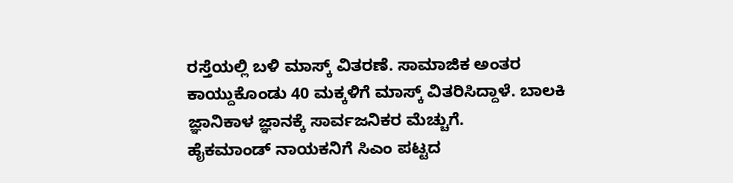ರಸ್ತೆಯಲ್ಲಿ ಬಳಿ ಮಾಸ್ಕ್ ವಿತರಣೆ. ಸಾಮಾಜಿಕ ಅಂತರ ಕಾಯ್ದುಕೊಂಡು 40 ಮಕ್ಕಳಿಗೆ ಮಾಸ್ಕ್ ವಿತರಿಸಿದ್ದಾಳೆ. ಬಾಲಕಿ ಜ್ಞಾನಿಕಾಳ ಜ್ಞಾನಕ್ಕೆ ಸಾರ್ವಜನಿಕರ ಮೆಚ್ಚುಗೆ.
ಹೈಕಮಾಂಡ್ ನಾಯಕನಿಗೆ ಸಿಎಂ ಪಟ್ಟದ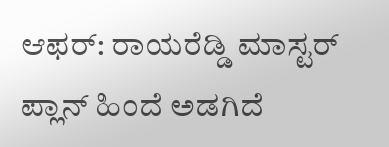ಆಫರ್: ರಾಯರೆಡ್ಡಿ ಮಾಸ್ಟರ್ ಪ್ಲಾನ್ ಹಿಂದೆ ಅಡಗಿದೆ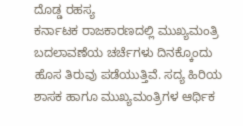ದೊಡ್ಡ ರಹಸ್ಯ
ಕರ್ನಾಟಕ ರಾಜಕಾರಣದಲ್ಲಿ ಮುಖ್ಯಮಂತ್ರಿ ಬದಲಾವಣೆಯ ಚರ್ಚೆಗಳು ದಿನಕ್ಕೊಂದು ಹೊಸ ತಿರುವು ಪಡೆಯುತ್ತಿವೆ. ಸದ್ಯ ಹಿರಿಯ ಶಾಸಕ ಹಾಗೂ ಮುಖ್ಯಮಂತ್ರಿಗಳ ಆರ್ಥಿಕ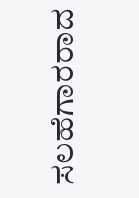ಸಲಹೆಗಾರರಾದ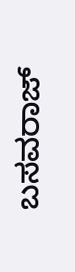ಬಸವರಾಜ್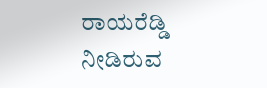ರಾಯರೆಡ್ಡಿ ನೀಡಿರುವ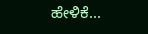ಹೇಳಿಕೆ...